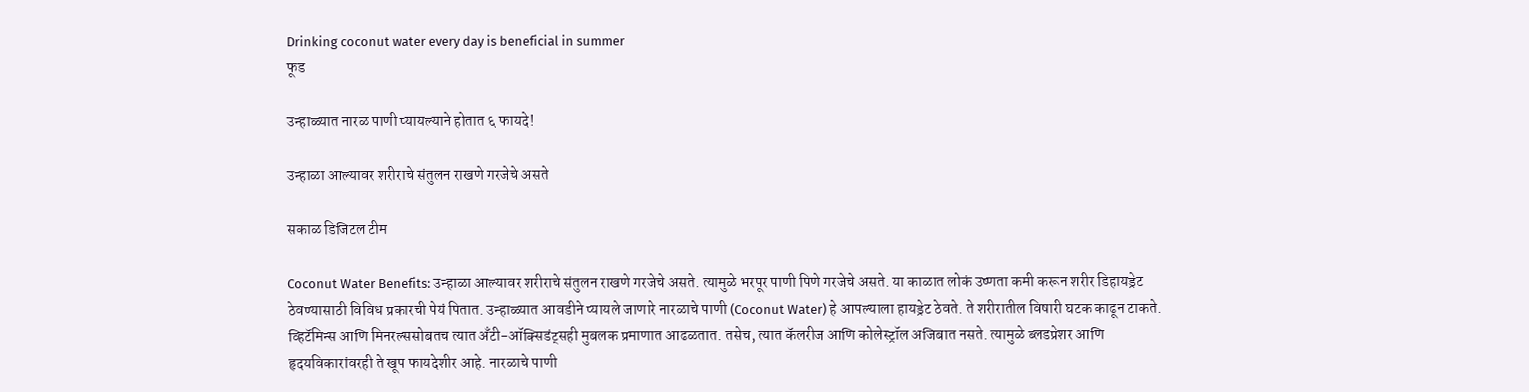Drinking coconut water every day is beneficial in summer
फूड

उन्हाळ्यात नारळ पाणी प्यायल्याने होतात ६ फायदे!

उन्हाळा आल्यावर शरीराचे संतुलन राखणे गरजेचे असते

सकाळ डिजिटल टीम

Coconut Water Benefits: उन्हाळा आल्यावर शरीराचे संतुलन राखणे गरजेचे असते. त्यामुळे भरपूर पाणी पिणे गरजेचे असते. या काळात लोकं उष्णता कमी करून शरीर डिहायड्रेट ठेवण्यासाठी विविध प्रकारची पेयं पितात. उन्हाळ्यात आवडीने प्यायले जाणारे नारळाचे पाणी (Coconut Water) हे आपल्याला हायड्रेट ठेवते. ते शरीरातील विषारी घटक काढून टाकते. व्हिटॅमिन्स आणि मिनरल्ससोबतच त्यात अँटी-ऑक्सिडंट्सही मुबलक प्रमाणात आढळतात. तसेच, त्यात कॅलरीज आणि कोलेस्ट्रॉल अजिबात नसते. त्यामुळे ब्लडप्रेशर आणि हृदयविकारांवरही ते खूप फायदेशीर आहे. नारळाचे पाणी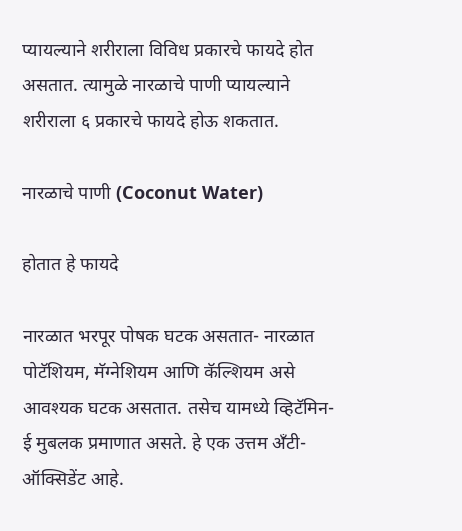प्यायल्याने शरीराला विविध प्रकारचे फायदे होत असतात. त्यामुळे नारळाचे पाणी प्यायल्याने शरीराला ६ प्रकारचे फायदे होऊ शकतात.

नारळाचे पाणी (Coconut Water)

होतात हे फायदे

नारळात भरपूर पोषक घटक असतात- नारळात पोटॅशियम, मॅग्नेशियम आणि कॅल्शियम असे आवश्यक घटक असतात. तसेच यामध्ये व्हिटॅमिन-ई मुबलक प्रमाणात असते. हे एक उत्तम अँटी-ऑक्सिडेंट आहे.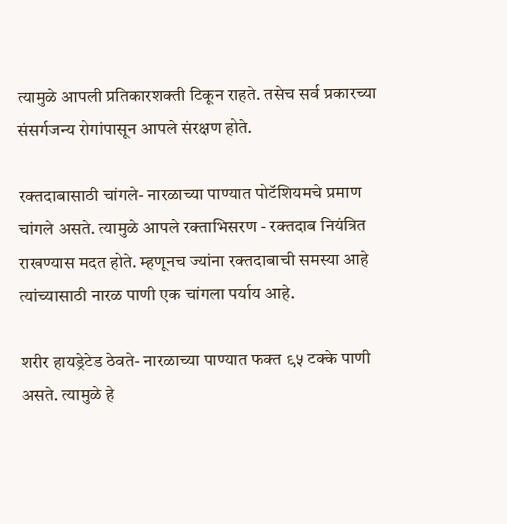त्यामुळे आपली प्रतिकारशक्ती टिकून राहते. तसेच सर्व प्रकारच्या संसर्गजन्य रोगांपासून आपले संरक्षण होते.

रक्तदाबासाठी चांगले- नारळाच्या पाण्यात पोटॅशियमचे प्रमाण चांगले असते. त्यामुळे आपले रक्ताभिसरण - रक्तदाब नियंत्रित राखण्यास मदत होते. म्हणूनच ज्यांना रक्तदाबाची समस्या आहे त्यांच्यासाठी नारळ पाणी एक चांगला पर्याय आहे.

शरीर हायड्रेटेड ठेवते- नारळाच्या पाण्यात फक्त ९५ टक्के पाणी असते. त्यामुळे हे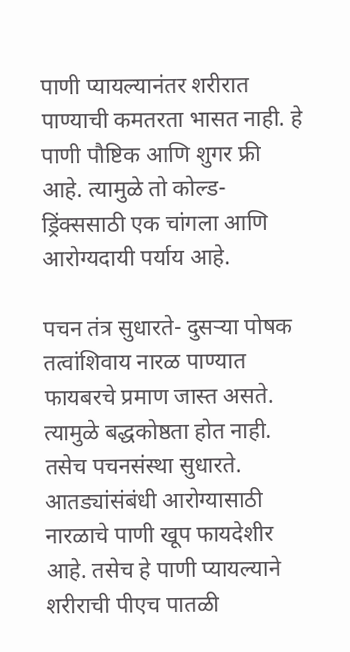पाणी प्यायल्यानंतर शरीरात पाण्याची कमतरता भासत नाही. हे पाणी पौष्टिक आणि शुगर फ्री आहे. त्यामुळे तो कोल्ड-ड्रिंक्ससाठी एक चांगला आणि आरोग्यदायी पर्याय आहे.

पचन तंत्र सुधारते- दुसऱ्या पोषक तत्वांशिवाय नारळ पाण्यात फायबरचे प्रमाण जास्त असते. त्यामुळे बद्धकोष्ठता होत नाही. तसेच पचनसंस्था सुधारते. आतड्यांसंबंधी आरोग्यासाठी नारळाचे पाणी खूप फायदेशीर आहे. तसेच हे पाणी प्यायल्याने शरीराची पीएच पातळी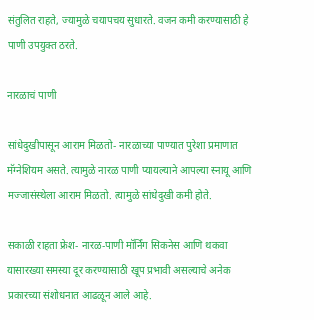संतुलित राहते, ज्यामुळे चयापचय सुधारते. वजन कमी करण्यासाठी हे पाणी उपयुक्त ठरते.

नारळाचं पाणी

सांधेदुखीपासून आराम मिळतो- नारळाच्या पाण्यात पुरेशा प्रमाणात मॅग्नेशियम असते. त्यामुळे नारळ पाणी प्यायल्याने आपल्या स्नायू आणि मज्जासंस्थेला आराम मिळतो. त्यामुळे सांधेदुखी कमी होते.

सकाळी राहता फ्रेश- नारळ-पाणी मॉर्निंग सिकनेस आणि थकवा यासारख्या समस्या दूर करण्यासाठी खूप प्रभावी असल्याचे अनेक प्रकारच्या संशोधनात आढळून आले आहे.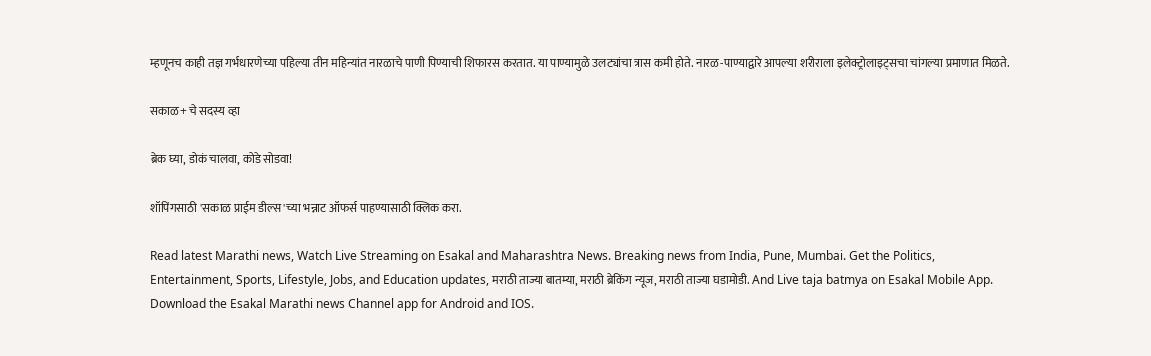म्हणूनच काही तज्ञ गर्भधारणेच्या पहिल्या तीन महिन्यांत नारळाचे पाणी पिण्याची शिफारस करतात. या पाण्यामुळे उलट्यांचा त्रास कमी होते. नारळ-पाण्याद्वारे आपल्या शरीराला इलेक्ट्रोलाइट्सचा चांगल्या प्रमाणात मिळते.

सकाळ+ चे सदस्य व्हा

ब्रेक घ्या, डोकं चालवा, कोडे सोडवा!

शॉपिंगसाठी 'सकाळ प्राईम डील्स'च्या भन्नाट ऑफर्स पाहण्यासाठी क्लिक करा.

Read latest Marathi news, Watch Live Streaming on Esakal and Maharashtra News. Breaking news from India, Pune, Mumbai. Get the Politics, Entertainment, Sports, Lifestyle, Jobs, and Education updates, मराठी ताज्या बातम्या, मराठी ब्रेकिंग न्यूज, मराठी ताज्या घडामोडी. And Live taja batmya on Esakal Mobile App. Download the Esakal Marathi news Channel app for Android and IOS.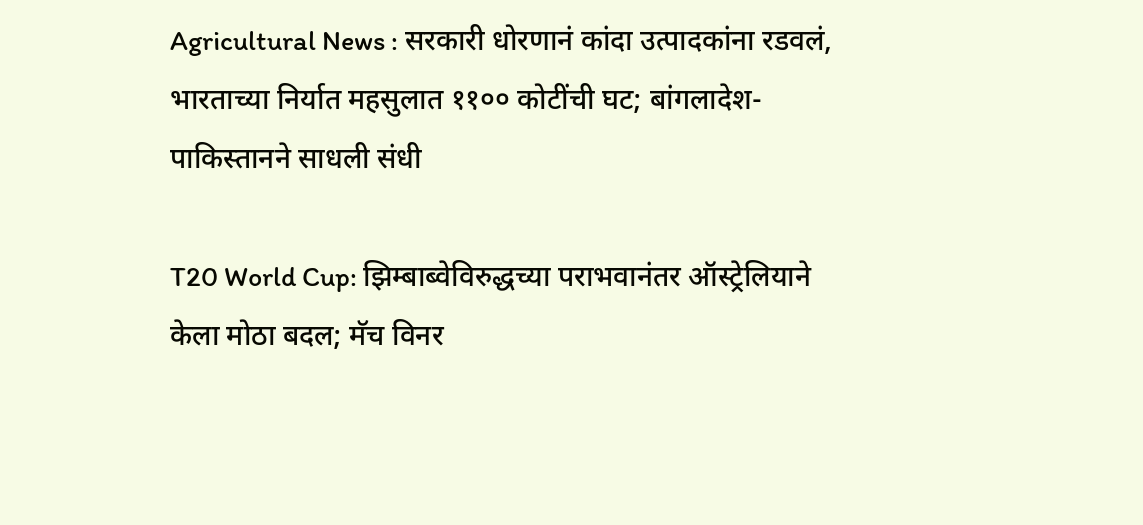Agricultural News : सरकारी धोरणानं कांदा उत्पादकांना रडवलं, भारताच्या निर्यात महसुलात ११०० कोटींची घट; बांगलादेश-पाकिस्तानने साधली संधी

T20 World Cup: झिम्बाब्वेविरुद्धच्या पराभवानंतर ऑस्ट्रेलियाने केला मोठा बदल; मॅच विनर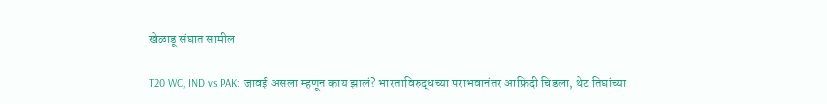खेळाडू संघात सामील

T20 WC, IND vs PAK: जावई असला म्हणून काय झालं? भारताविरुद्धच्या पराभवानंतर आफ्रिदी चिडला, थेट तिघांच्या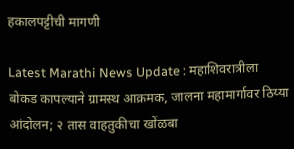हकालपट्टीची मागणी

Latest Marathi News Update : महाशिवरात्रीला बोकड कापल्याने ग्रामस्थ आक्रमक, जालना महामार्गावर ठिय्या आंदोलन; २ तास वाहतुकीचा खोंळबा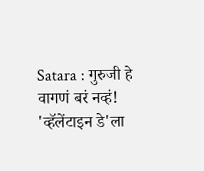Satara : गुरुजी हे वागणं बरं नव्हं! 'व्हॅलेंटाइन डे'ला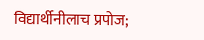विद्यार्थीनीलाच प्रपोज;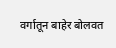वर्गातून बाहेर बोलवत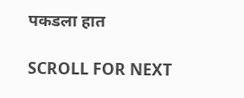पकडला हात

SCROLL FOR NEXT